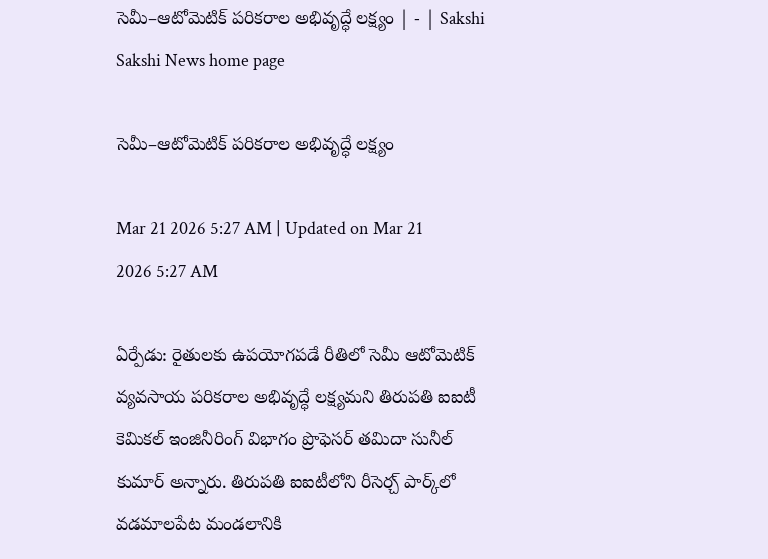సెమీ–ఆటోమెటిక్‌ పరికరాల అభివృద్ధే లక్ష్యం | - | Sakshi
Sakshi News home page

సెమీ–ఆటోమెటిక్‌ పరికరాల అభివృద్ధే లక్ష్యం

Mar 21 2026 5:27 AM | Updated on Mar 21 2026 5:27 AM

ఏర్పేడు: రైతులకు ఉపయోగపడే రీతిలో సెమీ ఆటోమెటిక్‌ వ్యవసాయ పరికరాల అభివృద్ధే లక్ష్యమని తిరుపతి ఐఐటీ కెమికల్‌ ఇంజినీరింగ్‌ విభాగం ప్రొఫెసర్‌ తమిదా సునీల్‌ కుమార్‌ అన్నారు. తిరుపతి ఐఐటీలోని రీసెర్చ్‌ పార్క్‌లో వడమాలపేట మండలానికి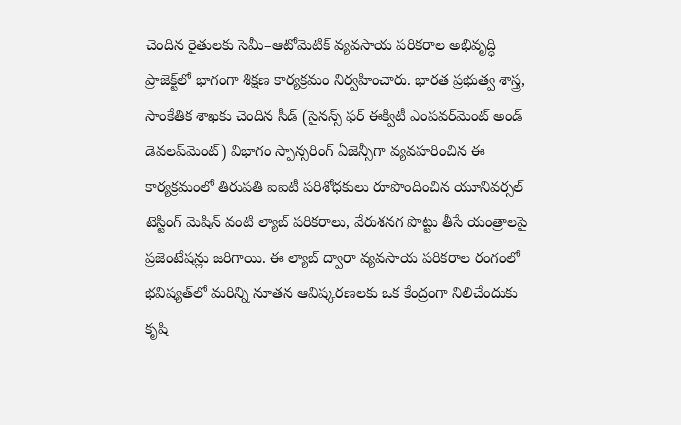చెందిన రైతులకు సెమీ–ఆటోమెటిక్‌ వ్యవసాయ పరికరాల అభివృద్ధి ప్రాజెక్ట్‌లో భాగంగా శిక్షణ కార్యక్రమం నిర్వహించారు. భారత ప్రభుత్వ శాస్త్ర, సాంకేతిక శాఖకు చెందిన సీడ్‌ (సైనన్స్‌ ఫర్‌ ఈక్విటీ ఎంపవర్‌మెంట్‌ అండ్‌ డెవలప్‌మెంట్‌) విభాగం స్పాన్సరింగ్‌ ఏజెన్సీగా వ్యవహరించిన ఈ కార్యక్రమంలో తిరుపతి ఐఐటీ పరిశోధకులు రూపొందించిన యూనివర్సల్‌ టెస్టింగ్‌ మెషిన్‌ వంటి ల్యాబ్‌ పరికరాలు, వేరుశనగ పొట్టు తీసే యంత్రాలపై ప్రజెంటేషన్లు జరిగాయి. ఈ ల్యాబ్‌ ద్వారా వ్యవసాయ పరికరాల రంగంలో భవిష్యత్‌లో మరిన్ని నూతన ఆవిష్కరణలకు ఒక కేంద్రంగా నిలిచేందుకు కృషి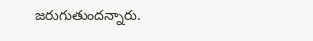జరుగుతుందన్నారు.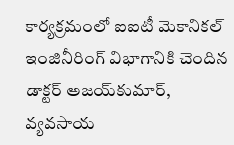కార్యక్రమంలో ఐఐటీ మెకానికల్‌ ఇంజినీరింగ్‌ విభాగానికి చెందిన డాక్టర్‌ అజయ్‌కుమార్‌, వ్యవసాయ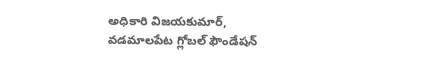అధికారి విజయకుమార్‌, వడమాలపేట గ్లోబల్‌ ఫౌండేషన్‌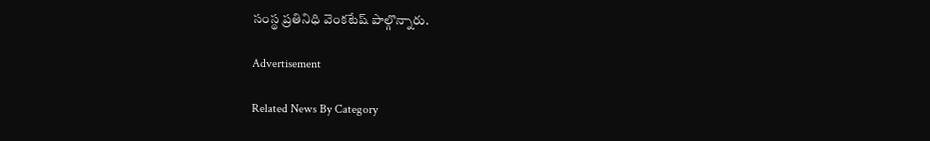సంస్థ ప్రతినిధి వెంకటేష్‌ పాల్గొన్నారు.

Advertisement

Related News By Category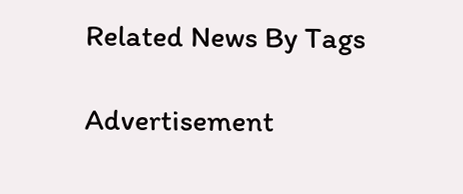Related News By Tags

Advertisement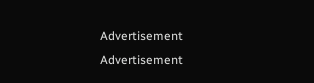Advertisement
Advertisement